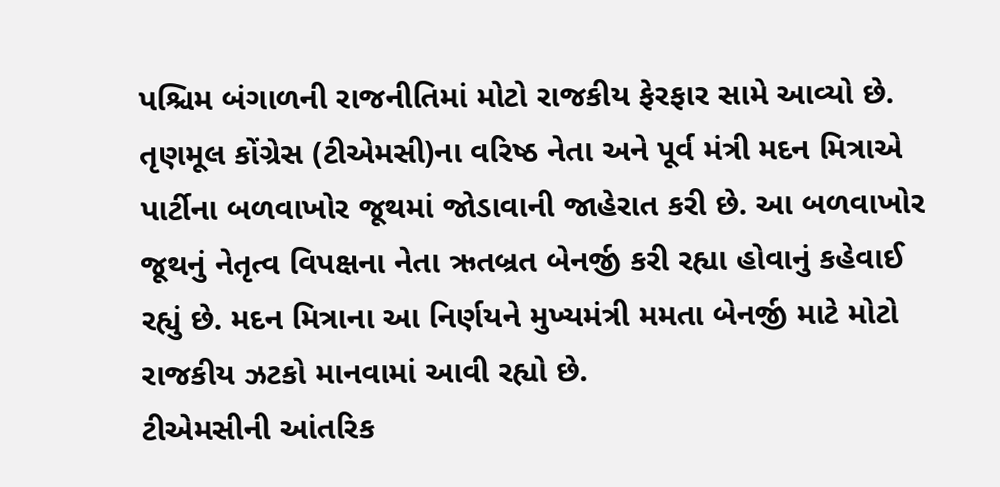પશ્ચિમ બંગાળની રાજનીતિમાં મોટો રાજકીય ફેરફાર સામે આવ્યો છે. તૃણમૂલ કોંગ્રેસ (ટીએમસી)ના વરિષ્ઠ નેતા અને પૂર્વ મંત્રી મદન મિત્રાએ પાર્ટીના બળવાખોર જૂથમાં જોડાવાની જાહેરાત કરી છે. આ બળવાખોર જૂથનું નેતૃત્વ વિપક્ષના નેતા ઋતબ્રત બેનર્જી કરી રહ્યા હોવાનું કહેવાઈ રહ્યું છે. મદન મિત્રાના આ નિર્ણયને મુખ્યમંત્રી મમતા બેનર્જી માટે મોટો રાજકીય ઝટકો માનવામાં આવી રહ્યો છે.
ટીએમસીની આંતરિક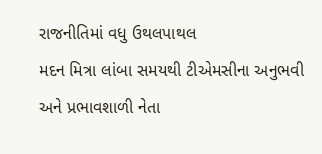રાજનીતિમાં વધુ ઉથલપાથલ
મદન મિત્રા લાંબા સમયથી ટીએમસીના અનુભવી અને પ્રભાવશાળી નેતા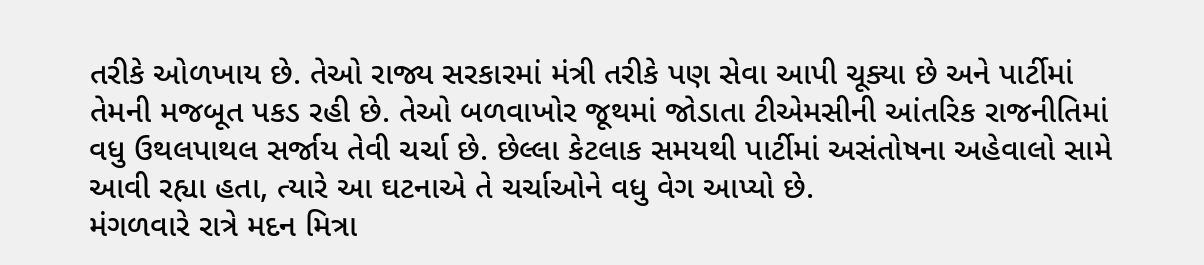તરીકે ઓળખાય છે. તેઓ રાજ્ય સરકારમાં મંત્રી તરીકે પણ સેવા આપી ચૂક્યા છે અને પાર્ટીમાં તેમની મજબૂત પકડ રહી છે. તેઓ બળવાખોર જૂથમાં જોડાતા ટીએમસીની આંતરિક રાજનીતિમાં વધુ ઉથલપાથલ સર્જાય તેવી ચર્ચા છે. છેલ્લા કેટલાક સમયથી પાર્ટીમાં અસંતોષના અહેવાલો સામે આવી રહ્યા હતા, ત્યારે આ ઘટનાએ તે ચર્ચાઓને વધુ વેગ આપ્યો છે.
મંગળવારે રાત્રે મદન મિત્રા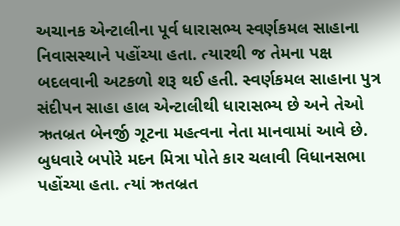અચાનક એન્ટાલીના પૂર્વ ધારાસભ્ય સ્વર્ણકમલ સાહાના નિવાસસ્થાને પહોંચ્યા હતા. ત્યારથી જ તેમના પક્ષ બદલવાની અટકળો શરૂ થઈ હતી. સ્વર્ણકમલ સાહાના પુત્ર સંદીપન સાહા હાલ એન્ટાલીથી ધારાસભ્ય છે અને તેઓ ઋતબ્રત બેનર્જી ગૂટના મહત્વના નેતા માનવામાં આવે છે. બુધવારે બપોરે મદન મિત્રા પોતે કાર ચલાવી વિધાનસભા પહોંચ્યા હતા. ત્યાં ઋતબ્રત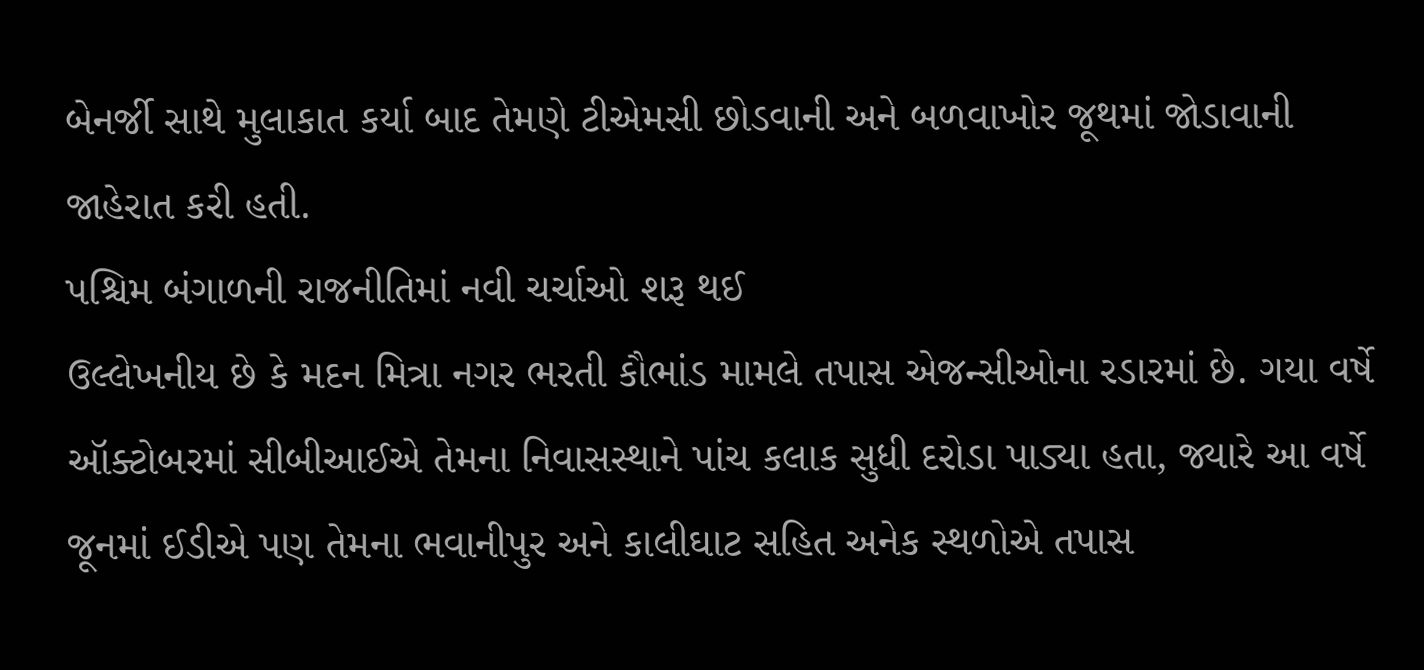બેનર્જી સાથે મુલાકાત કર્યા બાદ તેમણે ટીએમસી છોડવાની અને બળવાખોર જૂથમાં જોડાવાની જાહેરાત કરી હતી.
પશ્ચિમ બંગાળની રાજનીતિમાં નવી ચર્ચાઓ શરૂ થઈ
ઉલ્લેખનીય છે કે મદન મિત્રા નગર ભરતી કૌભાંડ મામલે તપાસ એજન્સીઓના રડારમાં છે. ગયા વર્ષે ઑક્ટોબરમાં સીબીઆઈએ તેમના નિવાસસ્થાને પાંચ કલાક સુધી દરોડા પાડ્યા હતા, જ્યારે આ વર્ષે જૂનમાં ઈડીએ પણ તેમના ભવાનીપુર અને કાલીઘાટ સહિત અનેક સ્થળોએ તપાસ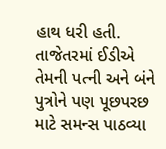હાથ ધરી હતી. તાજેતરમાં ઈડીએ તેમની પત્ની અને બંને પુત્રોને પણ પૂછપરછ માટે સમન્સ પાઠવ્યા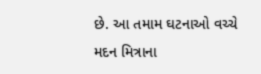છે. આ તમામ ઘટનાઓ વચ્ચે મદન મિત્રાના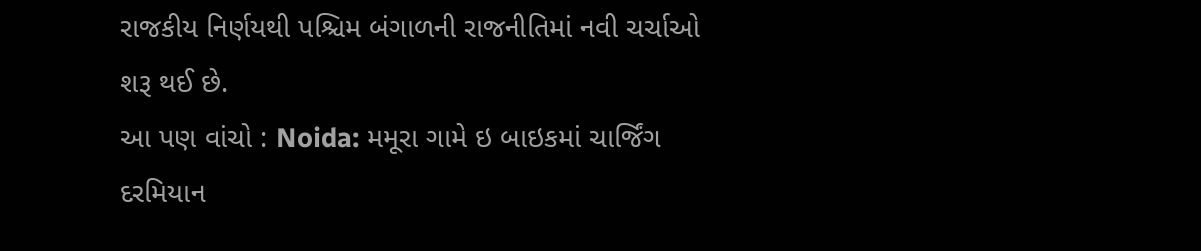રાજકીય નિર્ણયથી પશ્ચિમ બંગાળની રાજનીતિમાં નવી ચર્ચાઓ શરૂ થઈ છે.
આ પણ વાંચો : Noida: મમૂરા ગામે ઇ બાઇકમાં ચાર્જિંગ દરમિયાન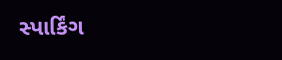સ્પાર્કિંગ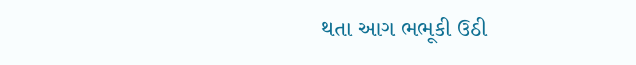થતા આગ ભભૂકી ઉઠી